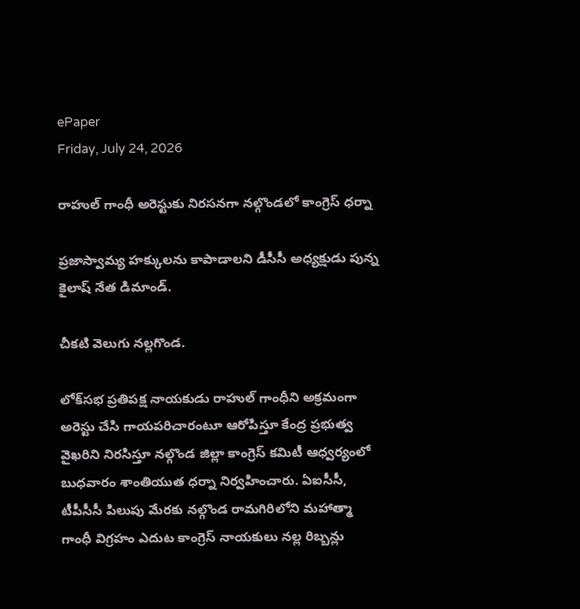ePaper
Friday, July 24, 2026

రాహుల్ గాంధీ అరెస్టుకు నిరసనగా నల్గొండలో కాంగ్రెస్ ధర్నా

ప్రజాస్వామ్య హక్కులను కాపాడాలని డీసీసీ అధ్యక్షుడు పున్న కైలాష్ నేత డిమాండ్.

చీకటి వెలుగు నల్లగొండ.

లోక్‌సభ ప్రతిపక్ష నాయకుడు రాహుల్ గాంధీని అక్రమంగా అరెస్టు చేసి గాయపరిచారంటూ ఆరోపిస్తూ కేంద్ర ప్రభుత్వ వైఖరిని నిరసిస్తూ నల్గొండ జిల్లా కాంగ్రెస్ కమిటీ ఆధ్వర్యంలో బుధవారం శాంతియుత ధర్నా నిర్వహించారు. ఏఐసీసీ, టీపీసీసీ పిలుపు మేరకు నల్గొండ రామగిరిలోని మహాత్మా గాంధీ విగ్రహం ఎదుట కాంగ్రెస్ నాయకులు నల్ల రిబ్బన్లు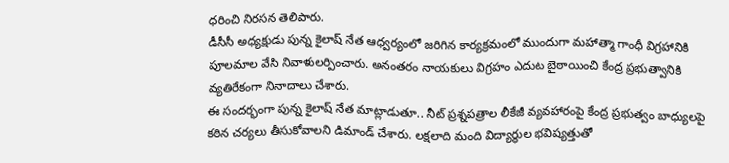ధరించి నిరసన తెలిపారు.
డీసీసీ అధ్యక్షుడు పున్న కైలాష్ నేత ఆధ్వర్యంలో జరిగిన కార్యక్రమంలో ముందుగా మహాత్మా గాంధీ విగ్రహానికి పూలమాల వేసి నివాళులర్పించారు. అనంతరం నాయకులు విగ్రహం ఎదుట బైఠాయించి కేంద్ర ప్రభుత్వానికి వ్యతిరేకంగా నినాదాలు చేశారు.
ఈ సందర్భంగా పున్న కైలాష్ నేత మాట్లాడుతూ.. నీట్‌ ప్రశ్నపత్రాల లీకేజీ వ్యవహారంపై కేంద్ర ప్రభుత్వం బాధ్యులపై కఠిన చర్యలు తీసుకోవాలని డిమాండ్ చేశారు. లక్షలాది మంది విద్యార్థుల భవిష్యత్తుతో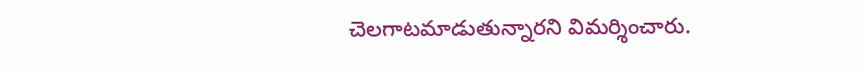చెలగాటమాడుతున్నారని విమర్శించారు.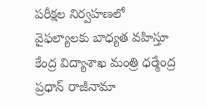పరీక్షల నిర్వహణలో వైఫల్యాలకు బాధ్యత వహిస్తూ కేంద్ర విద్యాశాఖ మంత్రి ధర్మేంద్ర ప్రధాన్ రాజీనామా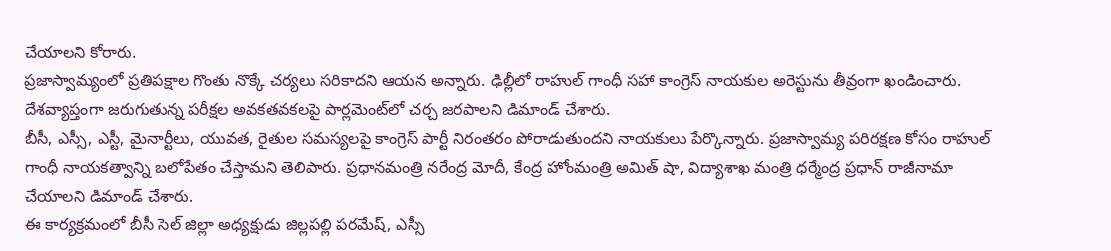చేయాలని కోరారు.
ప్రజాస్వామ్యంలో ప్రతిపక్షాల గొంతు నొక్కే చర్యలు సరికాదని ఆయన అన్నారు. ఢిల్లీలో రాహుల్ గాంధీ సహా కాంగ్రెస్ నాయకుల అరెస్టును తీవ్రంగా ఖండించారు. దేశవ్యాప్తంగా జరుగుతున్న పరీక్షల అవకతవకలపై పార్లమెంట్‌లో చర్చ జరపాలని డిమాండ్ చేశారు.
బీసీ, ఎస్సీ, ఎస్టీ, మైనార్టీలు, యువత, రైతుల సమస్యలపై కాంగ్రెస్ పార్టీ నిరంతరం పోరాడుతుందని నాయకులు పేర్కొన్నారు. ప్రజాస్వామ్య పరిరక్షణ కోసం రాహుల్ గాంధీ నాయకత్వాన్ని బలోపేతం చేస్తామని తెలిపారు. ప్రధానమంత్రి నరేంద్ర మోదీ, కేంద్ర హోంమంత్రి అమిత్ షా, విద్యాశాఖ మంత్రి ధర్మేంద్ర ప్రధాన్ రాజీనామా చేయాలని డిమాండ్ చేశారు.
ఈ కార్యక్రమంలో బీసీ సెల్ జిల్లా అధ్యక్షుడు జిల్లపల్లి పరమేష్, ఎస్సీ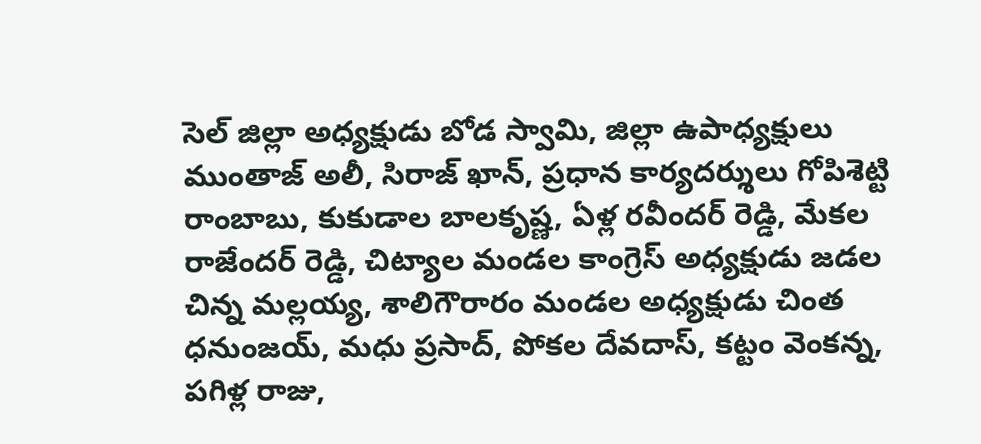సెల్ జిల్లా అధ్యక్షుడు బోడ స్వామి, జిల్లా ఉపాధ్యక్షులు ముంతాజ్ అలీ, సిరాజ్ ఖాన్, ప్రధాన కార్యదర్శులు గోపిశెట్టి రాంబాబు, కుకుడాల బాలకృష్ణ, ఏళ్ల రవీందర్ రెడ్డి, మేకల రాజేందర్ రెడ్డి, చిట్యాల మండల కాంగ్రెస్ అధ్యక్షుడు జడల చిన్న మల్లయ్య, శాలిగౌరారం మండల అధ్యక్షుడు చింత ధనుంజయ్, మధు ప్రసాద్, పోకల దేవదాస్, కట్టం వెంకన్న, పగిళ్ల రాజు,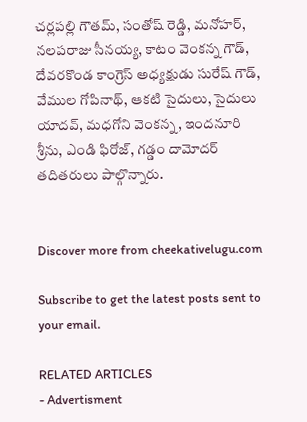చర్లపల్లి గౌతమ్, సంతోష్ రెడ్డి, మనోహర్, నలపరాజు సీనయ్య, కాటం వెంకన్న గౌడ్, దేవరకొండ కాంగ్రెస్ అధ్యక్షుడు సురేష్ గౌడ్, వేముల గోపినాథ్, ఆకటి సైదులు, సైదులు యాదవ్, మధగోని వెంకన్న, ఇందనూరి శ్రీను, ఎండి ఫిరోజ్, గడ్డం దామోదర్ తదితరులు పాల్గొన్నారు.


Discover more from cheekativelugu.com

Subscribe to get the latest posts sent to your email.

RELATED ARTICLES
- Advertisment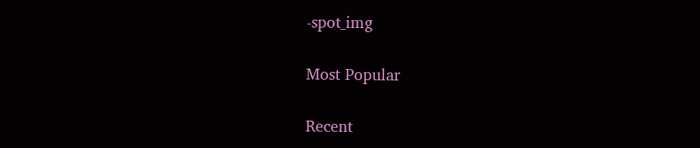-spot_img

Most Popular

Recent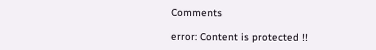Comments

error: Content is protected !!